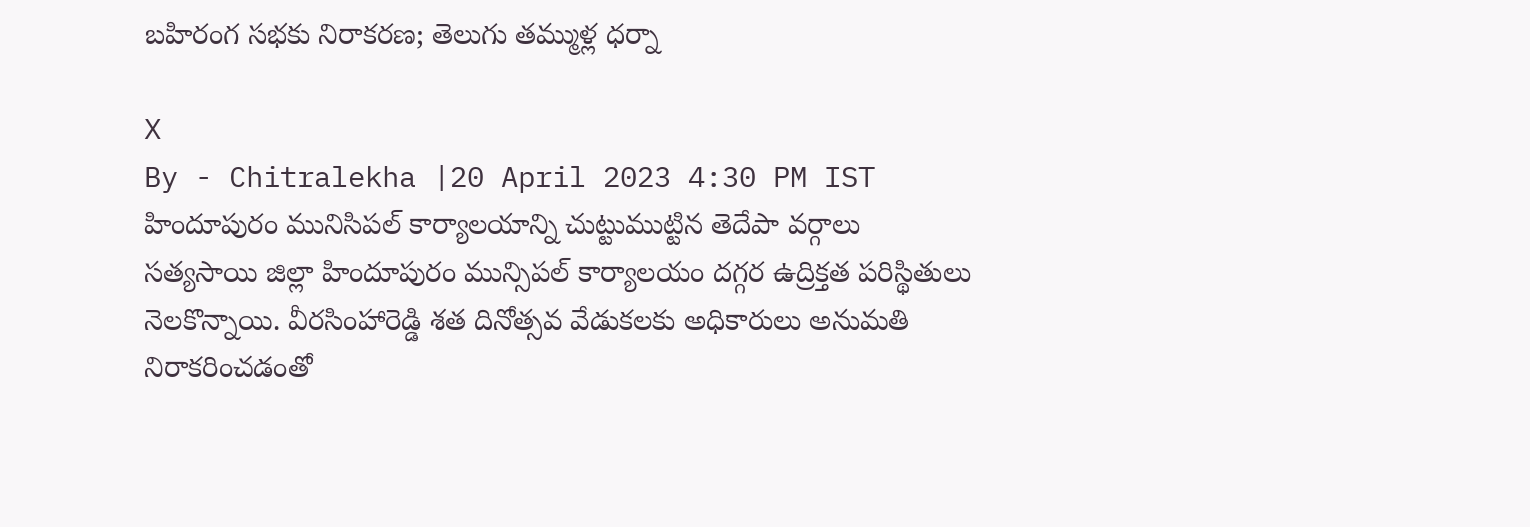బహిరంగ సభకు నిరాకరణ; తెలుగు తమ్ముళ్ల ధర్నా

X
By - Chitralekha |20 April 2023 4:30 PM IST
హిందూపురం మునిసిపల్ కార్యాలయాన్ని చుట్టుముట్టిన తెదేపా వర్గాలు
సత్యసాయి జిల్లా హిందూపురం మున్సిపల్ కార్యాలయం దగ్గర ఉద్రిక్తత పరిస్థితులు నెలకొన్నాయి. వీరసింహారెడ్డి శత దినోత్సవ వేడుకలకు అధికారులు అనుమతి నిరాకరించడంతో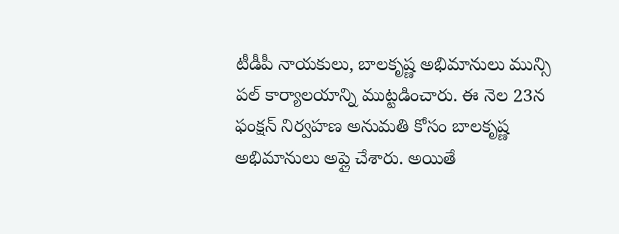టీడీపీ నాయకులు, బాలకృష్ణ అభిమానులు మున్సి పల్ కార్యాలయాన్ని ముట్టడించారు. ఈ నెల 23న ఫంక్షన్ నిర్వహణ అనుమతి కోసం బాలకృష్ణ అభిమానులు అప్లై చేశారు. అయితే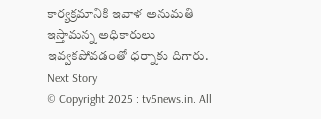కార్యక్రమానికి ఇవాళ అనుమతి ఇస్తామన్న అధికారులు ఇవ్వకపోవడంతో ధర్నాకు దిగారు.
Next Story
© Copyright 2025 : tv5news.in. All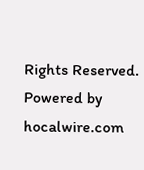Rights Reserved. Powered by hocalwire.com